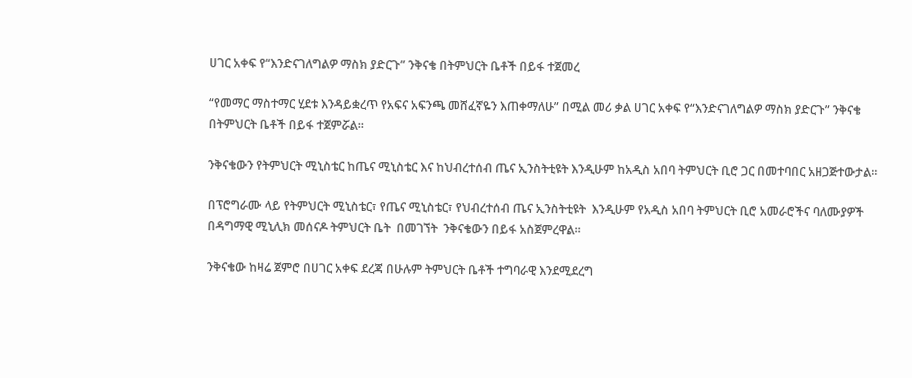ሀገር አቀፍ የ“እንድናገለግልዎ ማስክ ያድርጉ” ንቅናቄ በትምህርት ቤቶች በይፋ ተጀመረ

“የመማር ማስተማር ሂደቱ እንዳይቋረጥ የአፍና አፍንጫ መሸፈኛዬን እጠቀማለሁ” በሚል መሪ ቃል ሀገር አቀፍ የ“እንድናገለግልዎ ማስክ ያድርጉ” ንቅናቄ  በትምህርት ቤቶች በይፋ ተጀምሯል።

ንቅናቄውን የትምህርት ሚኒስቴር ከጤና ሚኒስቴር እና ከህብረተሰብ ጤና ኢንስትቲዩት እንዲሁም ከአዲስ አበባ ትምህርት ቢሮ ጋር በመተባበር አዘጋጅተውታል።

በፕሮግራሙ ላይ የትምህርት ሚኒስቴር፣ የጤና ሚኒስቴር፣ የህብረተሰብ ጤና ኢንስትቲዩት  እንዲሁም የአዲስ አበባ ትምህርት ቢሮ አመራሮችና ባለሙያዎች በዳግማዊ ሚኒሊክ መሰናዶ ትምህርት ቤት  በመገኘት  ንቅናቄውን በይፋ አስጀምረዋል።

ንቅናቄው ከዛሬ ጀምሮ በሀገር አቀፍ ደረጃ በሁሉም ትምህርት ቤቶች ተግባራዊ እንደሚደረግ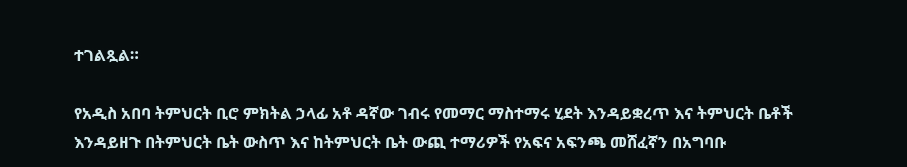ተገልጿል።

የአዲስ አበባ ትምህርት ቢሮ ምክትል ኃላፊ አቶ ዳኛው ገብሩ የመማር ማስተማሩ ሂደት እንዳይቋረጥ እና ትምህርት ቤቶች እንዳይዘጉ በትምህርት ቤት ውስጥ እና ከትምህርት ቤት ውጪ ተማሪዎች የአፍና አፍንጫ መሸፈኛን በአግባቡ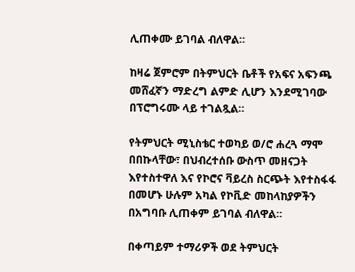ሊጠቀሙ ይገባል ብለዋል።

ከዛሬ ጀምሮም በትምህርት ቤቶች የአፍና አፍንጫ መሸፈኛን ማድረግ ልምድ ሊሆን እንደሚገባው በፕሮግሩሙ ላይ ተገልጿል።

የትምህርት ሚኒስቴር ተወካይ ወ/ሮ ሐረጓ ማሞ በበኩላቸው፣ በህብረተሰቡ ውስጥ መዘናጋት እየተስተዋለ እና የኮሮና ቫይረስ ስርጭት እየተስፋፋ በመሆኑ ሁሉም አካል የኮቪድ መከላከያዎችን በአግባቡ ሊጠቀም ይገባል ብለዋል።

በቀጣይም ተማሪዎች ወደ ትምህርት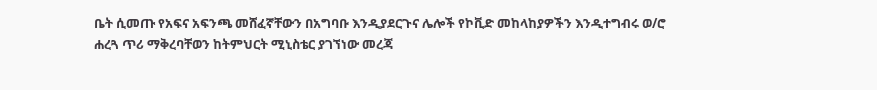ቤት ሲመጡ የአፍና አፍንጫ መሸፈኛቸውን በአግባቡ እንዲያደርጉና ሌሎች የኮቪድ መከላከያዎችን እንዲተግብሩ ወ/ሮ ሐረጓ ጥሪ ማቅረባቸወን ከትምህርት ሚኒስቴር ያገኘነው መረጃ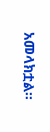አመላክቷል፡፡